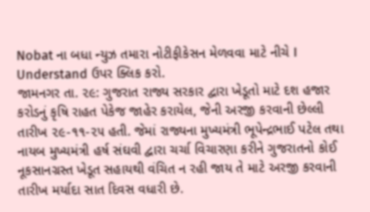Nobat ના બધા ન્યુઝ તમારા નોટીફીકેસન મેળવવા માટે નીચે I Understand ઉપર ક્લિક કરો.
જામનગર તા. ૨૯: ગુજરાત રાજ્ય સરકાર દ્વારા ખેડૂતો માટે દશ હજાર કરોડનું કૃષિ રાહત પેકેજ જાહેર કરાયેલ, જેની અરજી કરવાની છેલ્લી તારીખ ૨૯-૧૧-૨૫ હતી. જેમાં રાજ્યના મુખ્યમંત્રી ભૂપેન્દ્રભાઈ પટેલ તથા નાયબ મુખ્યમંત્રી હર્ષ સંઘવી દ્વારા ચર્ચા વિચારણા કરીને ગુજરાતનો કોઈ નૂકસાનગ્રસ્ત ખેડૂત સહાયથી વંચિત ન રહી જાય તે માટે અરજી કરવાની તારીખ મર્યાદા સાત દિવસ વધારી છે.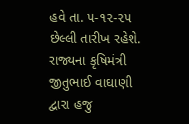હવે તા. ૫-૧૨-૨૫ છેલ્લી તારીખ રહેશે. રાજ્યના કૃષિમંત્રી જીતુભાઈ વાઘાણી દ્વારા હજુ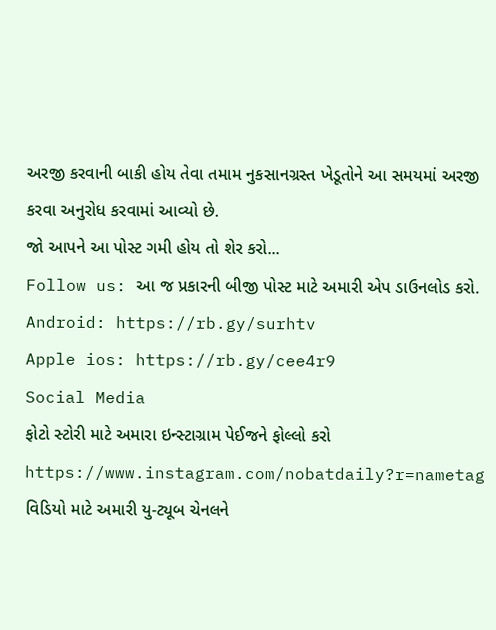અરજી કરવાની બાકી હોય તેવા તમામ નુકસાનગ્રસ્ત ખેડૂતોને આ સમયમાં અરજી કરવા અનુરોધ કરવામાં આવ્યો છે.
જો આપને આ પોસ્ટ ગમી હોય તો શેર કરો...
Follow us: આ જ પ્રકારની બીજી પોસ્ટ માટે અમારી એપ ડાઉનલોડ કરો.
Android: https://rb.gy/surhtv
Apple ios: https://rb.gy/cee4r9
Social Media
ફોટો સ્ટોરી માટે અમારા ઇન્સ્ટાગ્રામ પેઈજને ફોલ્લો કરો
https://www.instagram.com/nobatdaily?r=nametag
વિડિયો માટે અમારી યુ-ટ્યૂબ ચેનલને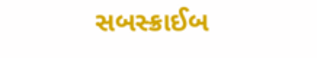સબસ્ક્રાઈબ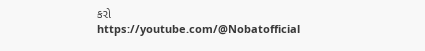કરો
https://youtube.com/@Nobatofficial